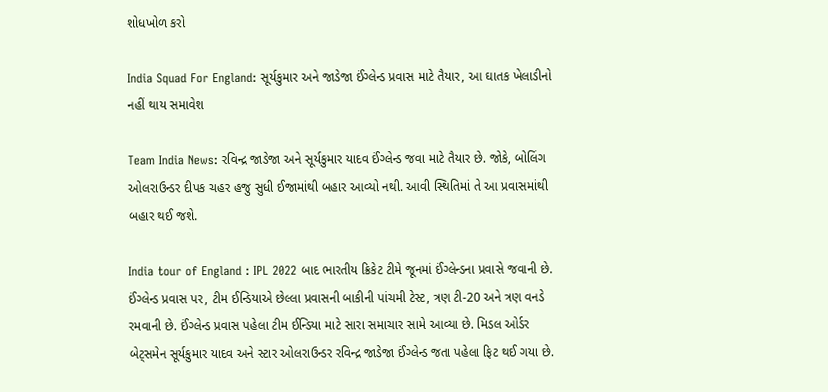શોધખોળ કરો

India Squad For England: સૂર્યકુમાર અને જાડેજા ઈંગ્લેન્ડ પ્રવાસ માટે તૈયાર, આ ઘાતક ખેલાડીનો નહીં થાય સમાવેશ

Team India News: રવિન્દ્ર જાડેજા અને સૂર્યકુમાર યાદવ ઈંગ્લેન્ડ જવા માટે તૈયાર છે. જોકે, બોલિંગ ઓલરાઉન્ડર દીપક ચહર હજુ સુધી ઈજામાંથી બહાર આવ્યો નથી. આવી સ્થિતિમાં તે આ પ્રવાસમાંથી બહાર થઈ જશે.

India tour of England : IPL 2022 બાદ ભારતીય ક્રિકેટ ટીમે જૂનમાં ઈંગ્લેન્ડના પ્રવાસે જવાની છે. ઈંગ્લેન્ડ પ્રવાસ પર, ટીમ ઈન્ડિયાએ છેલ્લા પ્રવાસની બાકીની પાંચમી ટેસ્ટ, ત્રણ ટી-20 અને ત્રણ વનડે રમવાની છે. ઈંગ્લેન્ડ પ્રવાસ પહેલા ટીમ ઈન્ડિયા માટે સારા સમાચાર સામે આવ્યા છે. મિડલ ઓર્ડર બેટ્સમેન સૂર્યકુમાર યાદવ અને સ્ટાર ઓલરાઉન્ડર રવિન્દ્ર જાડેજા ઈંગ્લેન્ડ જતા પહેલા ફિટ થઈ ગયા છે.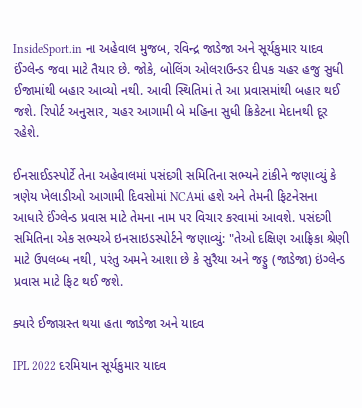InsideSport.in ના અહેવાલ મુજબ, રવિન્દ્ર જાડેજા અને સૂર્યકુમાર યાદવ ઈંગ્લેન્ડ જવા માટે તૈયાર છે. જોકે, બોલિંગ ઓલરાઉન્ડર દીપક ચહર હજુ સુધી ઈજામાંથી બહાર આવ્યો નથી. આવી સ્થિતિમાં તે આ પ્રવાસમાંથી બહાર થઈ જશે. રિપોર્ટ અનુસાર, ચહર આગામી બે મહિના સુધી ક્રિકેટના મેદાનથી દૂર રહેશે.

ઈનસાઈડસ્પોર્ટે તેના અહેવાલમાં પસંદગી સમિતિના સભ્યને ટાંકીને જણાવ્યું કે ત્રણેય ખેલાડીઓ આગામી દિવસોમાં NCAમાં હશે અને તેમની ફિટનેસના આધારે ઈંગ્લેન્ડ પ્રવાસ માટે તેમના નામ પર વિચાર કરવામાં આવશે. પસંદગી સમિતિના એક સભ્યએ ઇનસાઇડસ્પોર્ટને જણાવ્યું: "તેઓ દક્ષિણ આફ્રિકા શ્રેણી માટે ઉપલબ્ધ નથી, પરંતુ અમને આશા છે કે સુરૈયા અને જડ્ડુ (જાડેજા) ઇંગ્લેન્ડ પ્રવાસ માટે ફિટ થઈ જશે.

ક્યારે ઈજાગ્રસ્ત થયા હતા જાડેજા અને યાદવ

IPL 2022 દરમિયાન સૂર્યકુમાર યાદવ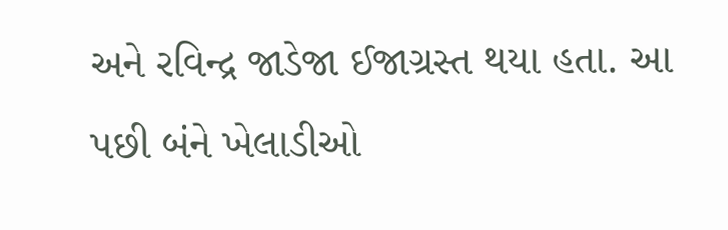અને રવિન્દ્ર જાડેજા ઈજાગ્રસ્ત થયા હતા. આ પછી બંને ખેલાડીઓ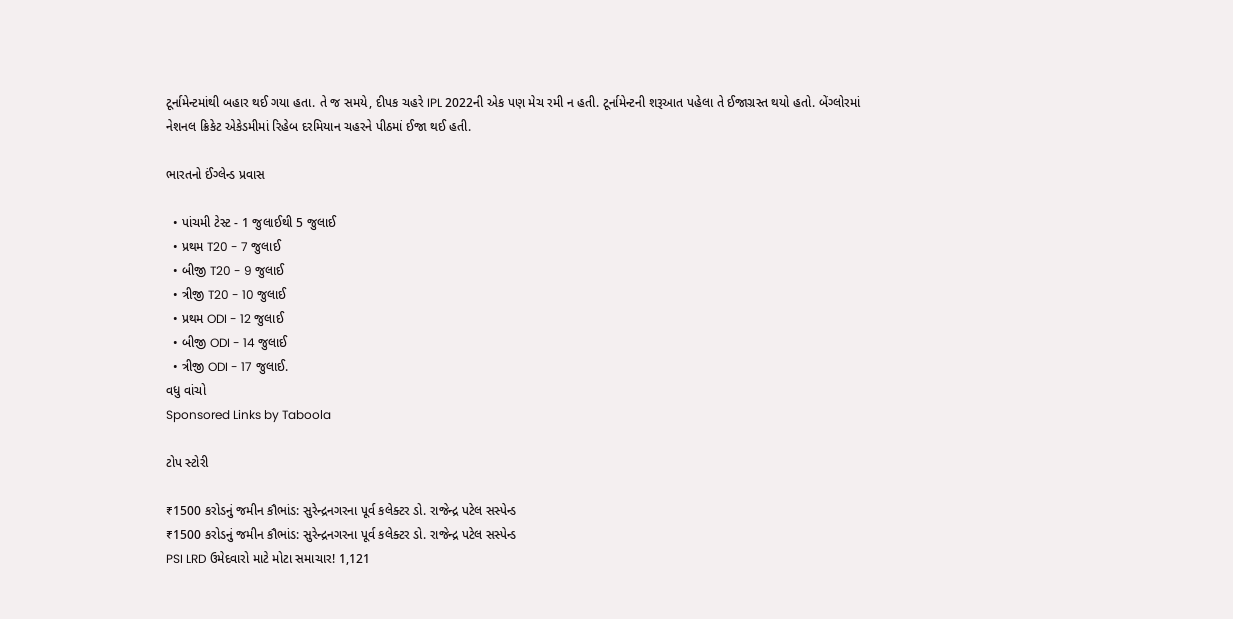ટૂર્નામેન્ટમાંથી બહાર થઈ ગયા હતા. તે જ સમયે, દીપક ચહરે IPL 2022ની એક પણ મેચ રમી ન હતી. ટૂર્નામેન્ટની શરૂઆત પહેલા તે ઈજાગ્રસ્ત થયો હતો. બેંગ્લોરમાં નેશનલ ક્રિકેટ એકેડમીમાં રિહેબ દરમિયાન ચહરને પીઠમાં ઈજા થઈ હતી.

ભારતનો ઈંગ્લેન્ડ પ્રવાસ

  • પાંચમી ટેસ્ટ - 1 જુલાઈથી 5 જુલાઈ
  • પ્રથમ T20 - 7 જુલાઈ
  • બીજી T20 - 9 જુલાઈ
  • ત્રીજી T20 - 10 જુલાઈ
  • પ્રથમ ODI - 12 જુલાઈ
  • બીજી ODI - 14 જુલાઈ
  • ત્રીજી ODI - 17 જુલાઈ.
વધુ વાંચો
Sponsored Links by Taboola

ટોપ સ્ટોરી

₹1500 કરોડનું જમીન કૌભાંડ: સુરેન્દ્રનગરના પૂર્વ કલેક્ટર ડો. રાજેન્દ્ર પટેલ સસ્પેન્ડ
₹1500 કરોડનું જમીન કૌભાંડ: સુરેન્દ્રનગરના પૂર્વ કલેક્ટર ડો. રાજેન્દ્ર પટેલ સસ્પેન્ડ
PSI LRD ઉમેદવારો માટે મોટા સમાચાર! 1,121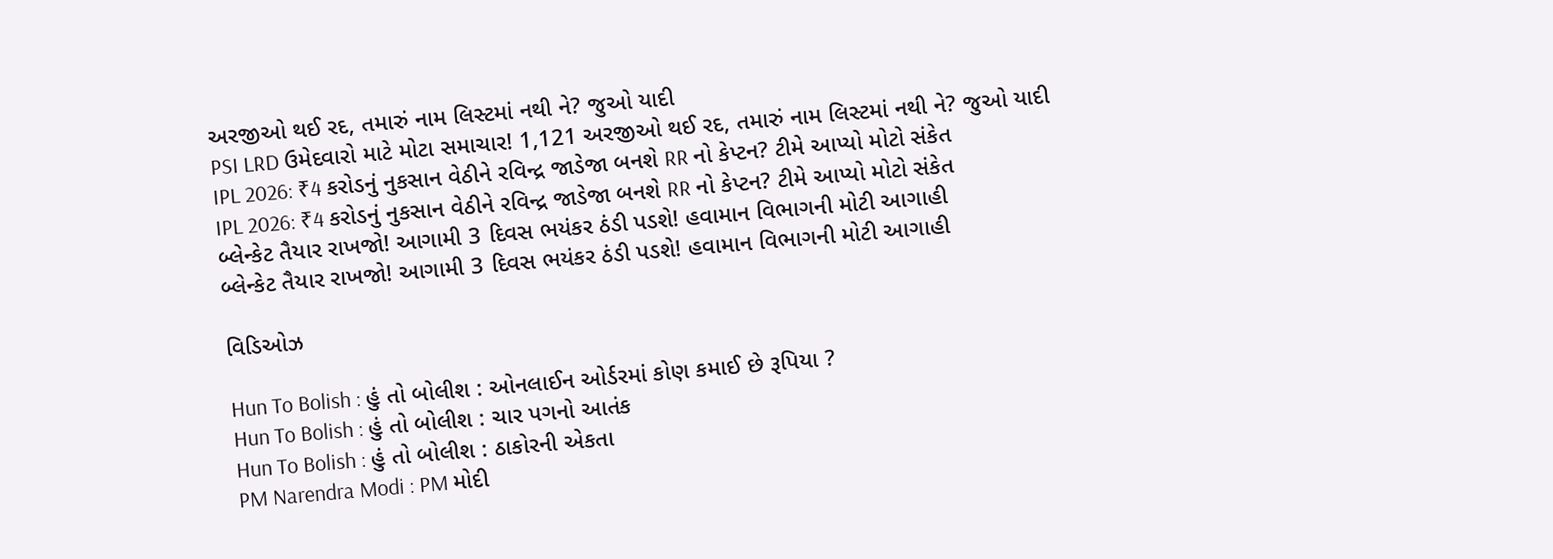અરજીઓ થઈ રદ, તમારું નામ લિસ્ટમાં નથી ને? જુઓ યાદી
PSI LRD ઉમેદવારો માટે મોટા સમાચાર! 1,121 અરજીઓ થઈ રદ, તમારું નામ લિસ્ટમાં નથી ને? જુઓ યાદી
IPL 2026: ₹4 કરોડનું નુકસાન વેઠીને રવિન્દ્ર જાડેજા બનશે RR નો કેપ્ટન? ટીમે આપ્યો મોટો સંકેત
IPL 2026: ₹4 કરોડનું નુકસાન વેઠીને રવિન્દ્ર જાડેજા બનશે RR નો કેપ્ટન? ટીમે આપ્યો મોટો સંકેત
બ્લેન્કેટ તૈયાર રાખજો! આગામી 3 દિવસ ભયંકર ઠંડી પડશે! હવામાન વિભાગની મોટી આગાહી
બ્લેન્કેટ તૈયાર રાખજો! આગામી 3 દિવસ ભયંકર ઠંડી પડશે! હવામાન વિભાગની મોટી આગાહી

વિડિઓઝ

Hun To Bolish : હું તો બોલીશ : ઓનલાઈન ઓર્ડરમાં કોણ કમાઈ છે રૂપિયા ?
Hun To Bolish : હું તો બોલીશ : ચાર પગનો આતંક
Hun To Bolish : હું તો બોલીશ : ઠાકોરની એકતા
PM Narendra Modi : PM મોદી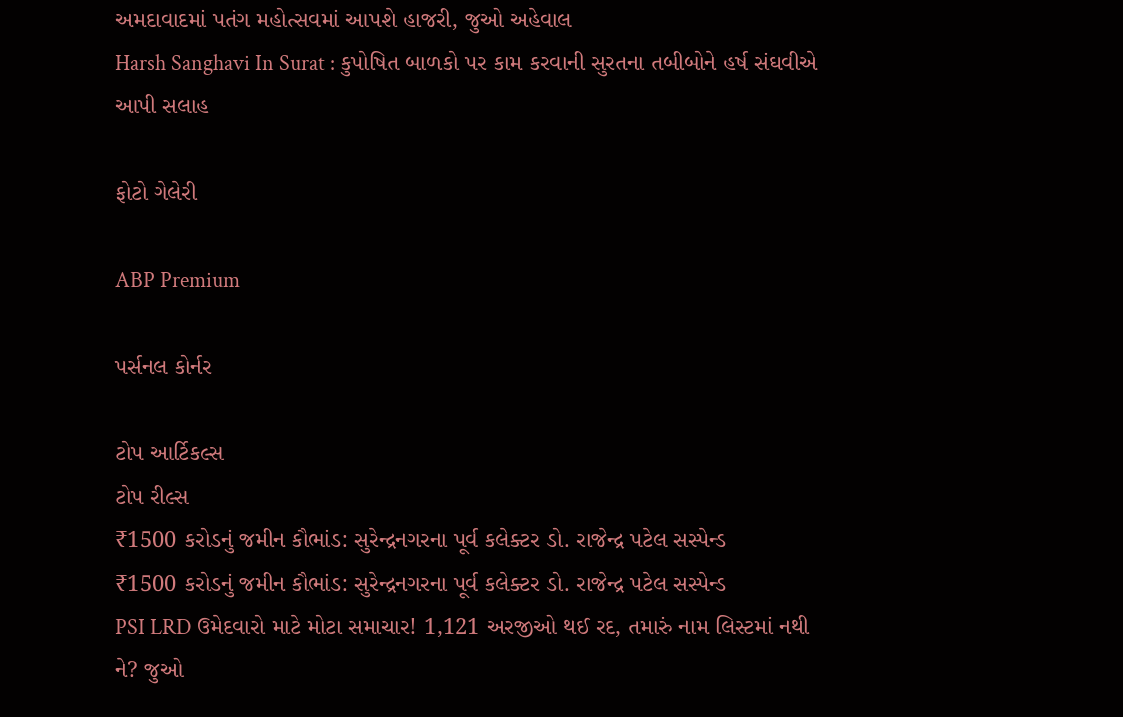અમદાવાદમાં પતંગ મહોત્સવમાં આપશે હાજરી, જુઓ અહેવાલ
Harsh Sanghavi In Surat : કુપોષિત બાળકો પર કામ કરવાની સુરતના તબીબોને હર્ષ સંઘવીએ આપી સલાહ

ફોટો ગેલેરી

ABP Premium

પર્સનલ કોર્નર

ટોપ આર્ટિકલ્સ
ટોપ રીલ્સ
₹1500 કરોડનું જમીન કૌભાંડ: સુરેન્દ્રનગરના પૂર્વ કલેક્ટર ડો. રાજેન્દ્ર પટેલ સસ્પેન્ડ
₹1500 કરોડનું જમીન કૌભાંડ: સુરેન્દ્રનગરના પૂર્વ કલેક્ટર ડો. રાજેન્દ્ર પટેલ સસ્પેન્ડ
PSI LRD ઉમેદવારો માટે મોટા સમાચાર! 1,121 અરજીઓ થઈ રદ, તમારું નામ લિસ્ટમાં નથી ને? જુઓ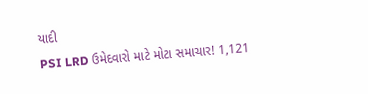યાદી
PSI LRD ઉમેદવારો માટે મોટા સમાચાર! 1,121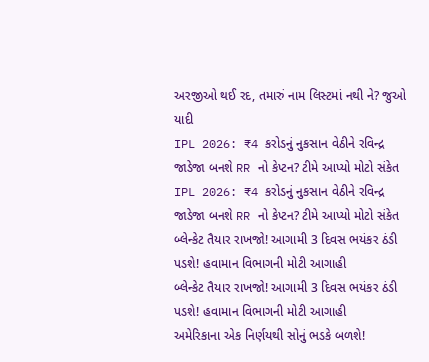અરજીઓ થઈ રદ, તમારું નામ લિસ્ટમાં નથી ને? જુઓ યાદી
IPL 2026: ₹4 કરોડનું નુકસાન વેઠીને રવિન્દ્ર જાડેજા બનશે RR નો કેપ્ટન? ટીમે આપ્યો મોટો સંકેત
IPL 2026: ₹4 કરોડનું નુકસાન વેઠીને રવિન્દ્ર જાડેજા બનશે RR નો કેપ્ટન? ટીમે આપ્યો મોટો સંકેત
બ્લેન્કેટ તૈયાર રાખજો! આગામી 3 દિવસ ભયંકર ઠંડી પડશે! હવામાન વિભાગની મોટી આગાહી
બ્લેન્કેટ તૈયાર રાખજો! આગામી 3 દિવસ ભયંકર ઠંડી પડશે! હવામાન વિભાગની મોટી આગાહી
અમેરિકાના એક નિર્ણયથી સોનું ભડકે બળશે!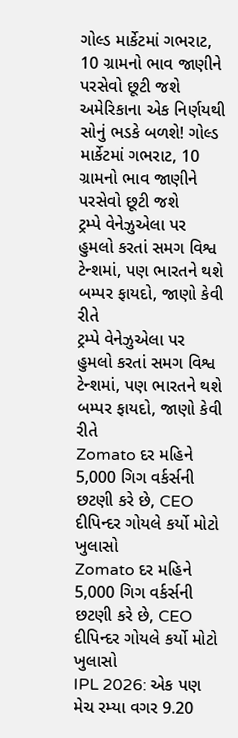ગોલ્ડ માર્કેટમાં ગભરાટ, 10 ગ્રામનો ભાવ જાણીને પરસેવો છૂટી જશે
અમેરિકાના એક નિર્ણયથી સોનું ભડકે બળશે! ગોલ્ડ માર્કેટમાં ગભરાટ, 10 ગ્રામનો ભાવ જાણીને પરસેવો છૂટી જશે
ટ્રમ્પે વેનેઝુએલા પર હુમલો કરતાં સમગ વિશ્વ ટેન્શમાં, પણ ભારતને થશે બમ્પર ફાયદો, જાણો કેવી રીતે
ટ્રમ્પે વેનેઝુએલા પર હુમલો કરતાં સમગ વિશ્વ ટેન્શમાં, પણ ભારતને થશે બમ્પર ફાયદો, જાણો કેવી રીતે
Zomato દર મહિને 5,000 ગિગ વર્કર્સની છટણી કરે છે, CEO દીપિન્દર ગોયલે કર્યો મોટો ખુલાસો
Zomato દર મહિને 5,000 ગિગ વર્કર્સની છટણી કરે છે, CEO દીપિન્દર ગોયલે કર્યો મોટો ખુલાસો
IPL 2026: એક પણ મેચ રમ્યા વગર 9.20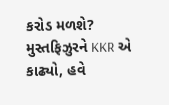કરોડ મળશે? મુસ્તફિઝુરને KKR એ કાઢ્યો, હવે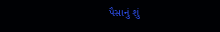પૈસાનું શું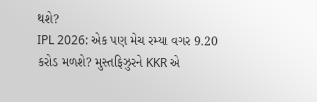થશે?
IPL 2026: એક પણ મેચ રમ્યા વગર 9.20 કરોડ મળશે? મુસ્તફિઝુરને KKR એ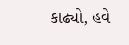કાઢ્યો, હવે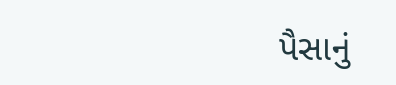પૈસાનું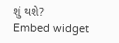શું થશે?
Embed widget